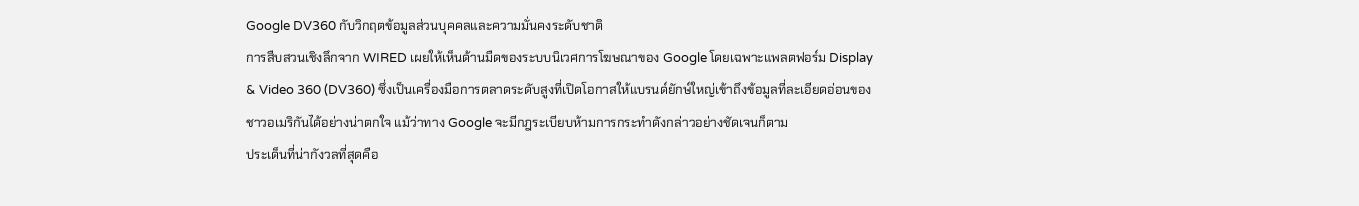Google DV360 กับวิกฤตข้อมูลส่วนบุคคลและความมั่นคงระดับชาติ
การสืบสวนเชิงลึกจาก WIRED เผยให้เห็นด้านมืดของระบบนิเวศการโฆษณาของ Google โดยเฉพาะแพลตฟอร์ม Display & Video 360 (DV360) ซึ่งเป็นเครื่องมือการตลาดระดับสูงที่เปิดโอกาสให้แบรนด์ยักษ์ใหญ่เข้าถึงข้อมูลที่ละเอียดอ่อนของชาวอเมริกันได้อย่างน่าตกใจ แม้ว่าทาง Google จะมีกฎระเบียบห้ามการกระทำดังกล่าวอย่างชัดเจนก็ตาม
ประเด็นที่น่ากังวลที่สุดคือ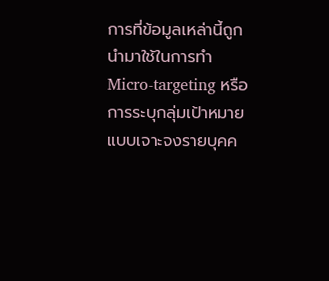การที่ข้อมูลเหล่านี้ถูกนำมาใช้ในการทำ Micro-targeting หรือการระบุกลุ่มเป้าหมายแบบเจาะจงรายบุคค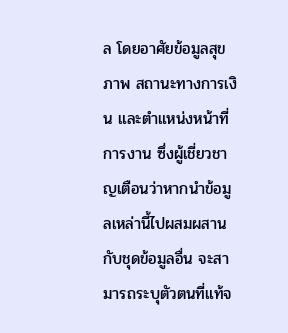ล โดยอาศัยข้อมูลสุขภาพ สถานะทางการเงิน และตำแหน่งหน้าที่การงาน ซึ่งผู้เชี่ยวชาญเตือนว่าหากนำข้อมูลเหล่านี้ไปผสมผสานกับชุดข้อมูลอื่น จะสามารถระบุตัวตนที่แท้จ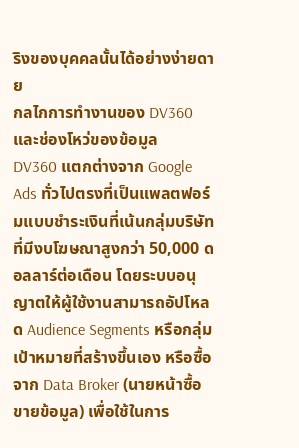ริงของบุคคลนั้นได้อย่างง่ายดาย
กลไกการทำงานของ DV360 และช่องโหว่ของข้อมูล
DV360 แตกต่างจาก Google Ads ทั่วไปตรงที่เป็นแพลตฟอร์มแบบชำระเงินที่เน้นกลุ่มบริษัทที่มีงบโฆษณาสูงกว่า 50,000 ดอลลาร์ต่อเดือน โดยระบบอนุญาตให้ผู้ใช้งานสามารถอัปโหลด Audience Segments หรือกลุ่มเป้าหมายที่สร้างขึ้นเอง หรือซื้อจาก Data Broker (นายหน้าซื้อขายข้อมูล) เพื่อใช้ในการ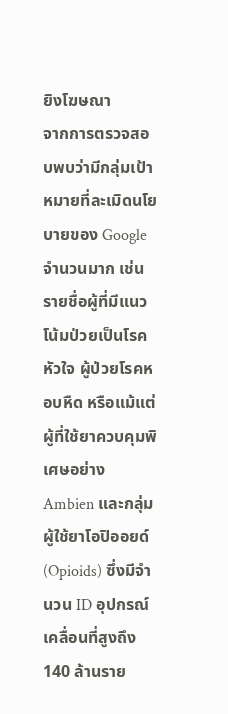ยิงโฆษณา
จากการตรวจสอบพบว่ามีกลุ่มเป้าหมายที่ละเมิดนโยบายของ Google จำนวนมาก เช่น รายชื่อผู้ที่มีแนวโน้มป่วยเป็นโรคหัวใจ ผู้ป่วยโรคหอบหืด หรือแม้แต่ผู้ที่ใช้ยาควบคุมพิเศษอย่าง Ambien และกลุ่มผู้ใช้ยาโอปิออยด์ (Opioids) ซึ่งมีจำนวน ID อุปกรณ์เคลื่อนที่สูงถึง 140 ล้านราย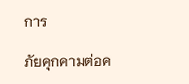การ

ภัยคุกคามต่อค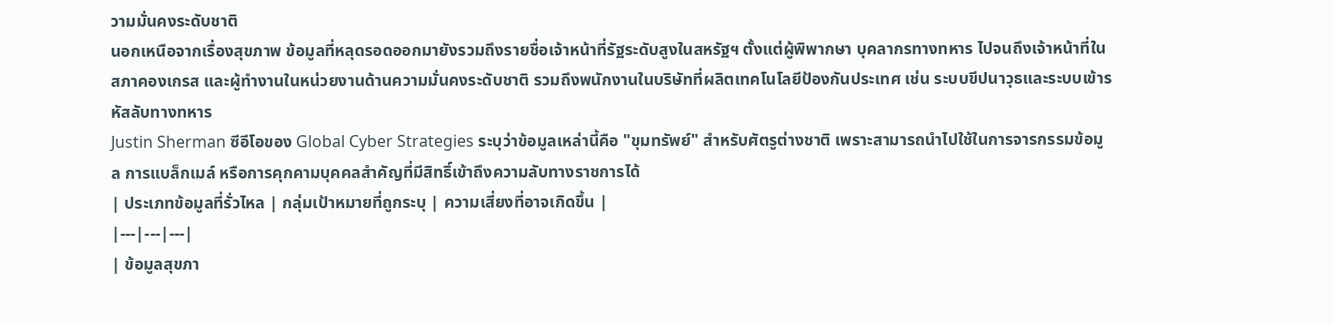วามมั่นคงระดับชาติ
นอกเหนือจากเรื่องสุขภาพ ข้อมูลที่หลุดรอดออกมายังรวมถึงรายชื่อเจ้าหน้าที่รัฐระดับสูงในสหรัฐฯ ตั้งแต่ผู้พิพากษา บุคลากรทางทหาร ไปจนถึงเจ้าหน้าที่ในสภาคองเกรส และผู้ทำงานในหน่วยงานด้านความมั่นคงระดับชาติ รวมถึงพนักงานในบริษัทที่ผลิตเทคโนโลยีป้องกันประเทศ เช่น ระบบขีปนาวุธและระบบเข้ารหัสลับทางทหาร
Justin Sherman ซีอีโอของ Global Cyber Strategies ระบุว่าข้อมูลเหล่านี้คือ "ขุมทรัพย์" สำหรับศัตรูต่างชาติ เพราะสามารถนำไปใช้ในการจารกรรมข้อมูล การแบล็กเมล์ หรือการคุกคามบุคคลสำคัญที่มีสิทธิ์เข้าถึงความลับทางราชการได้
| ประเภทข้อมูลที่รั่วไหล | กลุ่มเป้าหมายที่ถูกระบุ | ความเสี่ยงที่อาจเกิดขึ้น |
|---|---|---|
| ข้อมูลสุขภา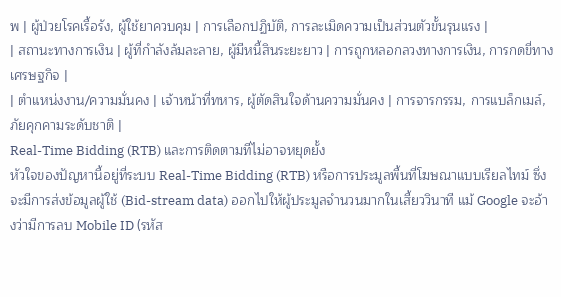พ | ผู้ป่วยโรคเรื้อรัง, ผู้ใช้ยาควบคุม | การเลือกปฏิบัติ, การละเมิดความเป็นส่วนตัวขั้นรุนแรง |
| สถานะทางการเงิน | ผู้ที่กำลังล้มละลาย, ผู้มีหนี้สินระยะยาว | การถูกหลอกลวงทางการเงิน, การกดขี่ทางเศรษฐกิจ |
| ตำแหน่งงาน/ความมั่นคง | เจ้าหน้าที่ทหาร, ผู้ตัดสินใจด้านความมั่นคง | การจารกรรม, การแบล็กเมล์, ภัยคุกคามระดับชาติ |
Real-Time Bidding (RTB) และการติดตามที่ไม่อาจหยุดยั้ง
หัวใจของปัญหานี้อยู่ที่ระบบ Real-Time Bidding (RTB) หรือการประมูลพื้นที่โฆษณาแบบเรียลไทม์ ซึ่งจะมีการส่งข้อมูลผู้ใช้ (Bid-stream data) ออกไปให้ผู้ประมูลจำนวนมากในเสี้ยววินาที แม้ Google จะอ้างว่ามีการลบ Mobile ID (รหัส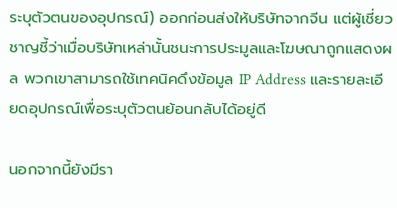ระบุตัวตนของอุปกรณ์) ออกก่อนส่งให้บริษัทจากจีน แต่ผู้เชี่ยวชาญชี้ว่าเมื่อบริษัทเหล่านั้นชนะการประมูลและโฆษณาถูกแสดงผล พวกเขาสามารถใช้เทคนิคดึงข้อมูล IP Address และรายละเอียดอุปกรณ์เพื่อระบุตัวตนย้อนกลับได้อยู่ดี

นอกจากนี้ยังมีรา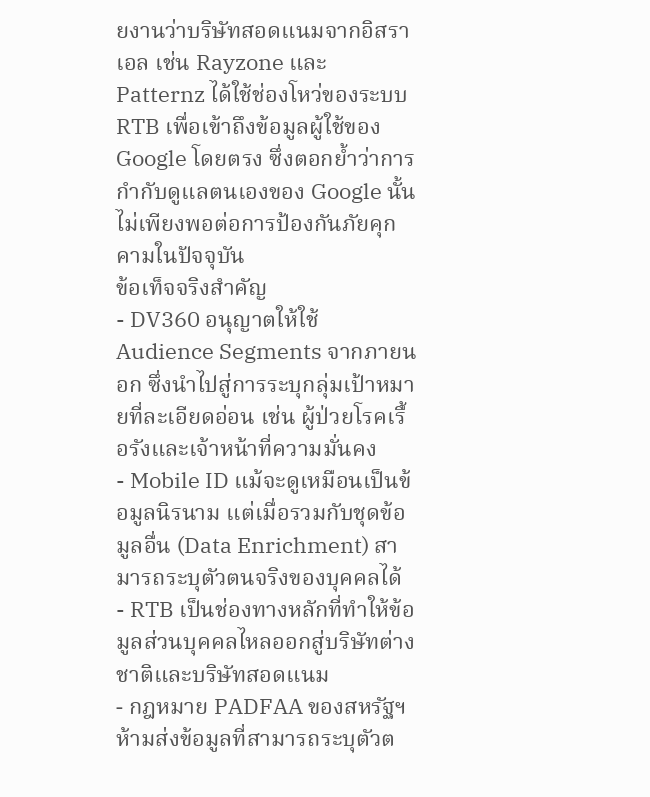ยงานว่าบริษัทสอดแนมจากอิสราเอล เช่น Rayzone และ Patternz ได้ใช้ช่องโหว่ของระบบ RTB เพื่อเข้าถึงข้อมูลผู้ใช้ของ Google โดยตรง ซึ่งตอกย้ำว่าการกำกับดูแลตนเองของ Google นั้นไม่เพียงพอต่อการป้องกันภัยคุกคามในปัจจุบัน
ข้อเท็จจริงสำคัญ
- DV360 อนุญาตให้ใช้ Audience Segments จากภายนอก ซึ่งนำไปสู่การระบุกลุ่มเป้าหมายที่ละเอียดอ่อน เช่น ผู้ป่วยโรคเรื้อรังและเจ้าหน้าที่ความมั่นคง
- Mobile ID แม้จะดูเหมือนเป็นข้อมูลนิรนาม แต่เมื่อรวมกับชุดข้อมูลอื่น (Data Enrichment) สามารถระบุตัวตนจริงของบุคคลได้
- RTB เป็นช่องทางหลักที่ทำให้ข้อมูลส่วนบุคคลไหลออกสู่บริษัทต่างชาติและบริษัทสอดแนม
- กฎหมาย PADFAA ของสหรัฐฯ ห้ามส่งข้อมูลที่สามารถระบุตัวต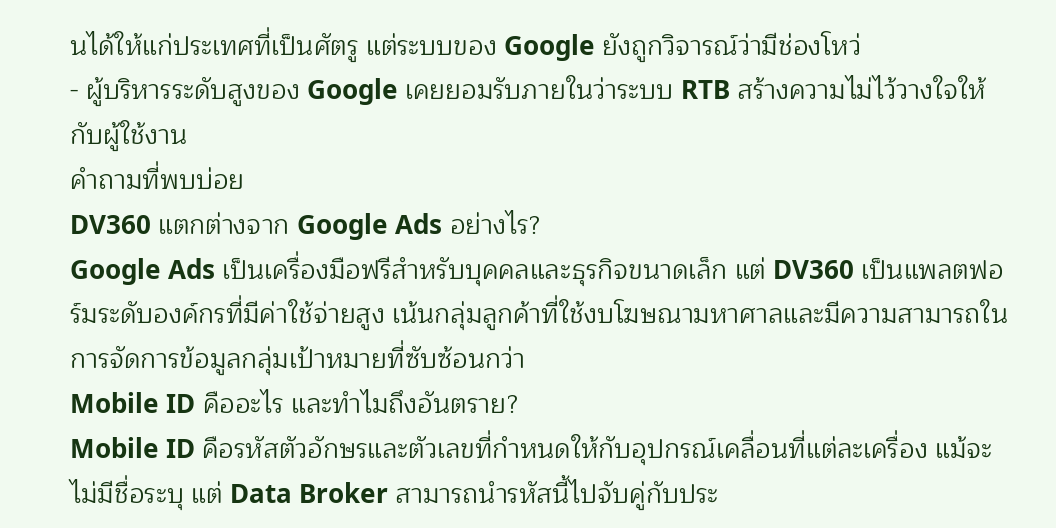นได้ให้แก่ประเทศที่เป็นศัตรู แต่ระบบของ Google ยังถูกวิจารณ์ว่ามีช่องโหว่
- ผู้บริหารระดับสูงของ Google เคยยอมรับภายในว่าระบบ RTB สร้างความไม่ไว้วางใจให้กับผู้ใช้งาน
คำถามที่พบบ่อย
DV360 แตกต่างจาก Google Ads อย่างไร?
Google Ads เป็นเครื่องมือฟรีสำหรับบุคคลและธุรกิจขนาดเล็ก แต่ DV360 เป็นแพลตฟอร์มระดับองค์กรที่มีค่าใช้จ่ายสูง เน้นกลุ่มลูกค้าที่ใช้งบโฆษณามหาศาลและมีความสามารถในการจัดการข้อมูลกลุ่มเป้าหมายที่ซับซ้อนกว่า
Mobile ID คืออะไร และทำไมถึงอันตราย?
Mobile ID คือรหัสตัวอักษรและตัวเลขที่กำหนดให้กับอุปกรณ์เคลื่อนที่แต่ละเครื่อง แม้จะไม่มีชื่อระบุ แต่ Data Broker สามารถนำรหัสนี้ไปจับคู่กับประ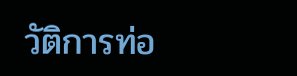วัติการท่อ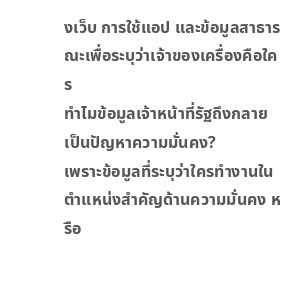งเว็บ การใช้แอป และข้อมูลสาธารณะเพื่อระบุว่าเจ้าของเครื่องคือใคร
ทำไมข้อมูลเจ้าหน้าที่รัฐถึงกลายเป็นปัญหาความมั่นคง?
เพราะข้อมูลที่ระบุว่าใครทำงานในตำแหน่งสำคัญด้านความมั่นคง หรือ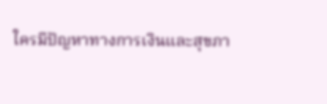ใครมีปัญหาทางการเงินและสุขภา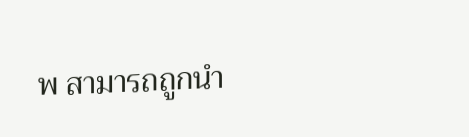พ สามารถถูกนำ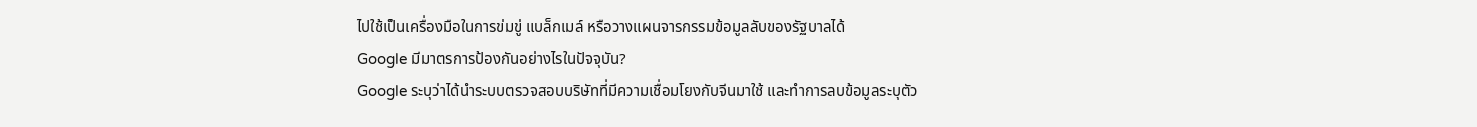ไปใช้เป็นเครื่องมือในการข่มขู่ แบล็กเมล์ หรือวางแผนจารกรรมข้อมูลลับของรัฐบาลได้
Google มีมาตรการป้องกันอย่างไรในปัจจุบัน?
Google ระบุว่าได้นำระบบตรวจสอบบริษัทที่มีความเชื่อมโยงกับจีนมาใช้ และทำการลบข้อมูลระบุตัว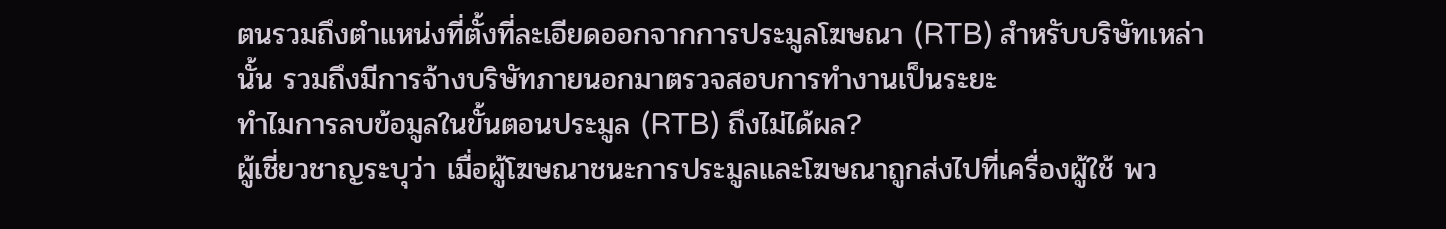ตนรวมถึงตำแหน่งที่ตั้งที่ละเอียดออกจากการประมูลโฆษณา (RTB) สำหรับบริษัทเหล่านั้น รวมถึงมีการจ้างบริษัทภายนอกมาตรวจสอบการทำงานเป็นระยะ
ทำไมการลบข้อมูลในขั้นตอนประมูล (RTB) ถึงไม่ได้ผล?
ผู้เชี่ยวชาญระบุว่า เมื่อผู้โฆษณาชนะการประมูลและโฆษณาถูกส่งไปที่เครื่องผู้ใช้ พว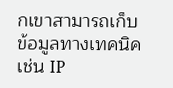กเขาสามารถเก็บข้อมูลทางเทคนิค เช่น IP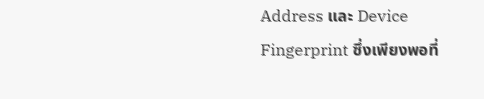Address และ Device Fingerprint ซึ่งเพียงพอที่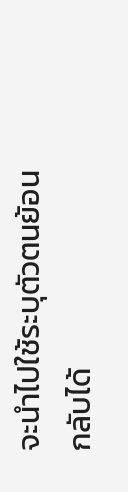จะนำไปใช้ระบุตัวตนย้อนกลับได้